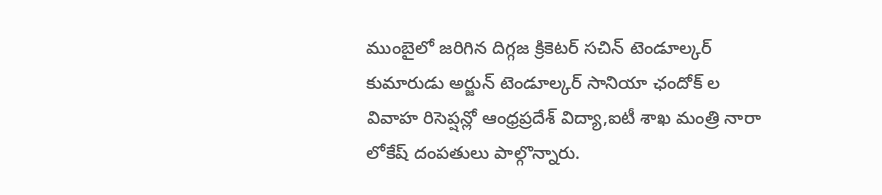ముంబైలో జరిగిన దిగ్గజ క్రికెటర్ సచిన్ టెండూల్కర్ కుమారుడు అర్జున్ టెండూల్కర్ సానియా ఛందోక్ ల వివాహ రిసెప్షన్లో ఆంధ్రప్రదేశ్ విద్యా,ఐటీ శాఖ మంత్రి నారా లోకేష్ దంపతులు పాల్గొన్నారు.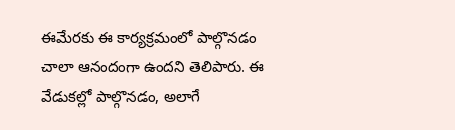ఈమేరకు ఈ కార్యక్రమంలో పాల్గొనడం చాలా ఆనందంగా ఉందని తెలిపారు. ఈ వేడుకల్లో పాల్గొనడం, అలాగే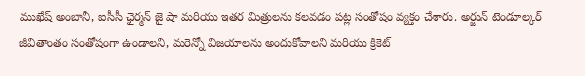ముఖేష్ అంబానీ, ఐసీసీ ఛైర్మన్ జై షా మరియు ఇతర మిత్రులను కలవడం పట్ల సంతోషం వ్యక్తం చేశారు. అర్జున్ టెండూల్కర్ జీవితాంతం సంతోషంగా ఉండాలని, మరెన్నో విజయాలను అందుకోవాలని మరియు క్రికెట్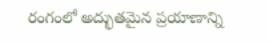రంగంలో అద్భుతమైన ప్రయాణాన్ని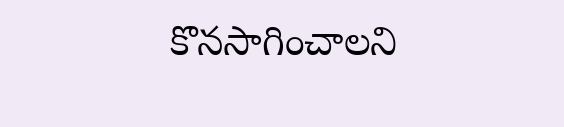కొనసాగించాలని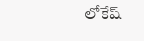లోకేష్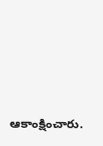ఆకాంక్షించారు.